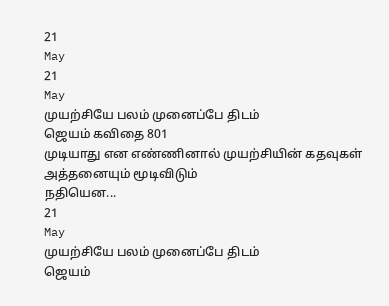21
May
21
May
முயற்சியே பலம் முனைப்பே திடம்
ஜெயம் கவிதை 801
முடியாது என எண்ணினால் முயற்சியின் கதவுகள் அத்தனையும் மூடிவிடும்
நதியென...
21
May
முயற்சியே பலம் முனைப்பே திடம்
ஜெயம்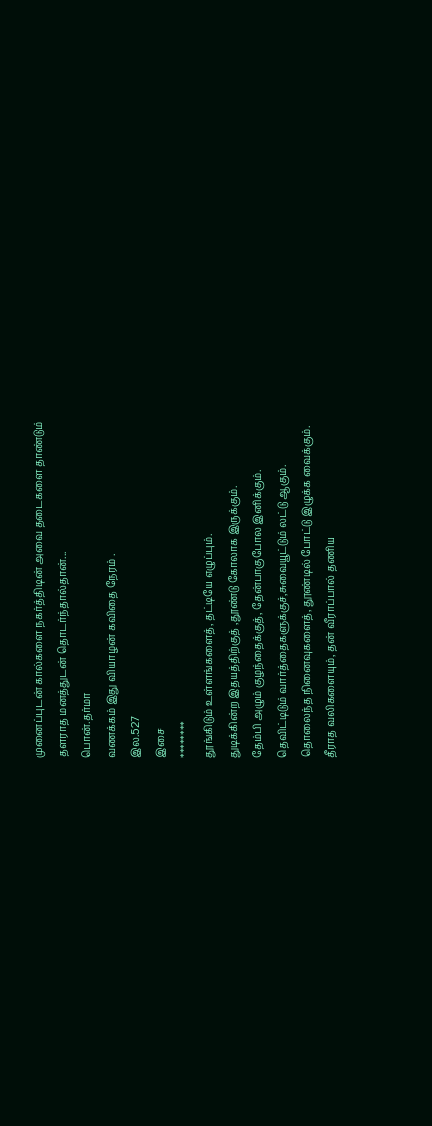முனைப்புடன் கால்களை நகர்த்திடின் அவை தடைகளை தாண்டும்
தளராத மனத்துடன் தொடர்ந்தால்தான்...
பொன்.தர்மா
வணக்கம் இது வியாழன் கவிதை நேரம் .
இல.527
இசை
********
தூங்கிடும் உள்ளங்களைத், தட்டியே எழுப்பும்.
துடிக்கின்ற இதயத்திற்குத் ,தூண்டு கோலாக இருக்கும்.
தேம்பி அழும் குழந்தைக்குத், தேன்பாகுபோல இனிக்கும்.
தெவிட்டிடும் வார்த்தைகளுக்குச்,சுவையூட்டும் லட்டு ஆகும்.
தொலைந்த நினைவுகளைத், தூண்டில் போட்டு இழுக்க வைக்கும்.
தீராத வலிகளையும், தன் வீராப்பால் தணிய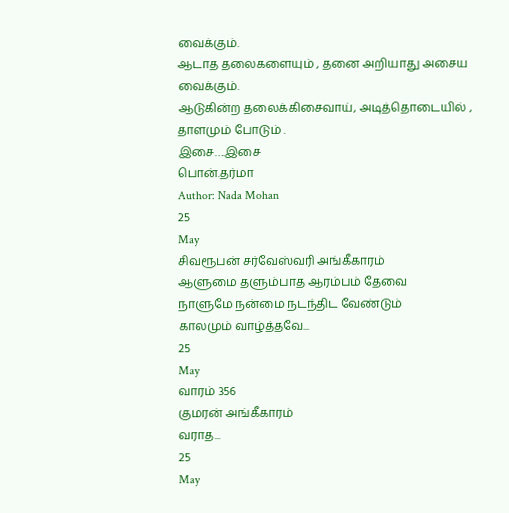வைக்கும்.
ஆடாத தலைகளையும் , தனை அறியாது அசைய வைக்கும்.
ஆடுகின்ற தலைக்கிசைவாய், அடித்தொடையில் , தாளமும் போடும் .
இசை….இசை
பொன்.தர்மா
Author: Nada Mohan
25
May
சிவரூபன் சர்வேஸ்வரி அங்கீகாரம்
ஆளுமை தளும்பாத ஆரம்பம் தேவை
நாளுமே நன்மை நடந்திட வேண்டும்
காலமும் வாழ்த்தவே...
25
May
வாரம் 356
குமரன் அங்கீகாரம்
வராத...
25
May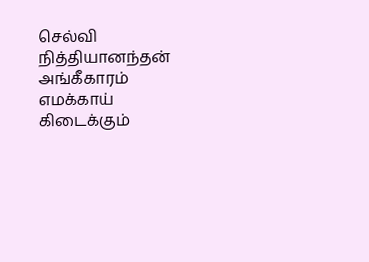செல்வி நித்தியானந்தன் அங்கீகாரம்
எமக்காய் கிடைக்கும்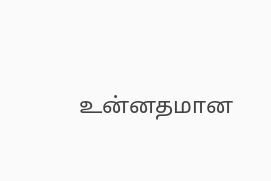உன்னதமான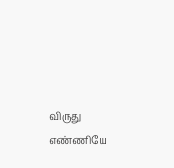விருது
எண்ணியே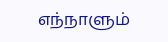எந்நாளும்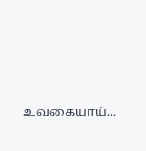உவகையாய்...